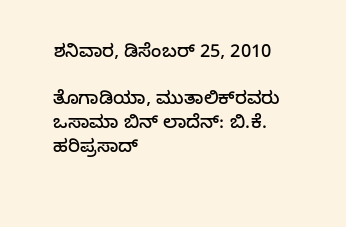ಶನಿವಾರ, ಡಿಸೆಂಬರ್ 25, 2010

ತೊಗಾಡಿಯಾ, ಮುತಾಲಿಕ್‌ರವರು ಒಸಾಮಾ ಬಿನ್ ಲಾದೆನ್: ಬಿ.ಕೆ. ಹರಿಪ್ರಸಾದ್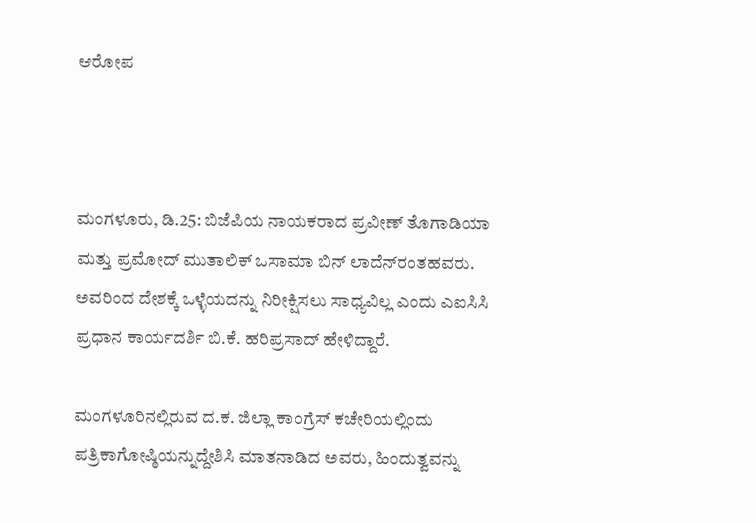ಆರೋಪ



ಮಂಗಳೂರು, ಡಿ.25: ಬಿಜೆಪಿಯ ನಾಯಕರಾದ ಪ್ರವೀಣ್ ತೊಗಾಡಿಯಾ ಮತ್ತು ಪ್ರಮೋದ್ ಮುತಾಲಿಕ್ ಒಸಾಮಾ ಬಿನ್ ಲಾದೆನ್‌ರಂತಹವರು. ಅವರಿಂದ ದೇಶಕ್ಕೆ ಒಳ್ಳೆಯದನ್ನು ನಿರೀಕ್ಷಿಸಲು ಸಾಧ್ಯವಿಲ್ಲ ಎಂದು ಎಐಸಿಸಿ ಪ್ರಧಾನ ಕಾರ್ಯದರ್ಶಿ ಬಿ.ಕೆ. ಹರಿಪ್ರಸಾದ್ ಹೇಳಿದ್ದಾರೆ.

ಮಂಗಳೂರಿನಲ್ಲಿರುವ ದ.ಕ. ಜಿಲ್ಲಾ ಕಾಂಗ್ರೆಸ್ ಕಚೇರಿಯಲ್ಲಿಂದು ಪತ್ರಿಕಾಗೋಷ್ಠಿಯನ್ನುದ್ದೇಶಿಸಿ ಮಾತನಾಡಿದ ಅವರು, ಹಿಂದುತ್ವವನ್ನು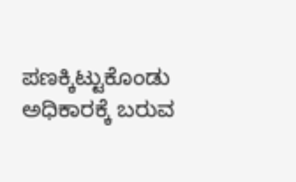ಪಣಕ್ಕಿಟ್ಟುಕೊಂಡು ಅಧಿಕಾರಕ್ಕೆ ಬರುವ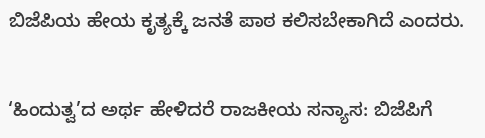ಬಿಜೆಪಿಯ ಹೇಯ ಕೃತ್ಯಕ್ಕೆ ಜನತೆ ಪಾಠ ಕಲಿಸಬೇಕಾಗಿದೆ ಎಂದರು.


‘ಹಿಂದುತ್ವ’ದ ಅರ್ಥ ಹೇಳಿದರೆ ರಾಜಕೀಯ ಸನ್ಯಾಸ: ಬಿಜೆಪಿಗೆ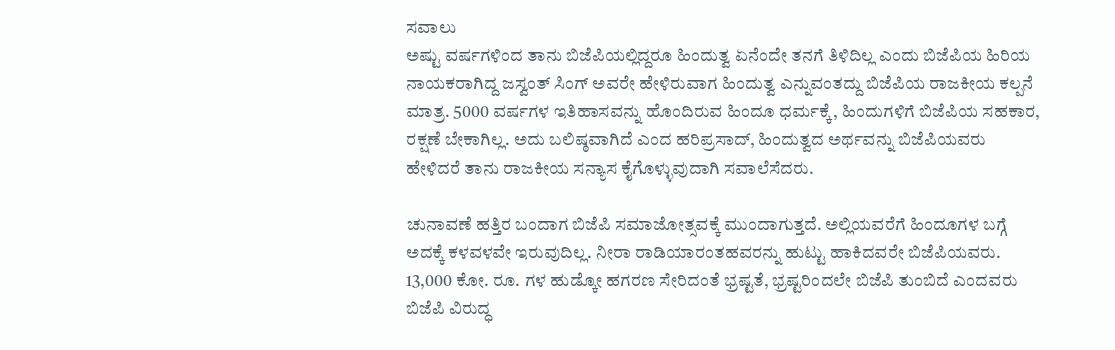ಸವಾಲು
ಅಷ್ಟು ವರ್ಷಗಳಿಂದ ತಾನು ಬಿಜೆಪಿಯಲ್ಲಿದ್ದರೂ ಹಿಂದುತ್ವ ಏನೆಂದೇ ತನಗೆ ತಿಳಿದಿಲ್ಲ ಎಂದು ಬಿಜೆಪಿಯ ಹಿರಿಯ ನಾಯಕರಾಗಿದ್ದ ಜಸ್ವಂತ್ ಸಿಂಗ್ ಅವರೇ ಹೇಳಿರುವಾಗ ಹಿಂದುತ್ವ ಎನ್ನುವಂತದ್ದು ಬಿಜೆಪಿಯ ರಾಜಕೀಯ ಕಲ್ಪನೆ ಮಾತ್ರ. 5000 ವರ್ಷಗಳ ಇತಿಹಾಸವನ್ನು ಹೊಂದಿರುವ ಹಿಂದೂ ಧರ್ಮಕ್ಕೆ, ಹಿಂದುಗಳಿಗೆ ಬಿಜೆಪಿಯ ಸಹಕಾರ, ರಕ್ಷಣೆ ಬೇಕಾಗಿಲ್ಲ. ಅದು ಬಲಿಷ್ಠವಾಗಿದೆ ಎಂದ ಹರಿಪ್ರಸಾದ್, ಹಿಂದುತ್ವದ ಅರ್ಥವನ್ನು ಬಿಜೆಪಿಯವರು ಹೇಳಿದರೆ ತಾನು ರಾಜಕೀಯ ಸನ್ಯಾಸ ಕೈಗೊಳ್ಳುವುದಾಗಿ ಸವಾಲೆಸೆದರು.

ಚುನಾವಣೆ ಹತ್ತಿರ ಬಂದಾಗ ಬಿಜೆಪಿ ಸಮಾಜೋತ್ಸವಕ್ಕೆ ಮುಂದಾಗುತ್ತದೆ. ಅಲ್ಲಿಯವರೆಗೆ ಹಿಂದೂಗಳ ಬಗ್ಗೆ ಅದಕ್ಕೆ ಕಳವಳವೇ ಇರುವುದಿಲ್ಲ. ನೀರಾ ರಾಡಿಯಾರಂತಹವರನ್ನು ಹುಟ್ಟು ಹಾಕಿದವರೇ ಬಿಜೆಪಿಯವರು. 13,000 ಕೋ. ರೂ. ಗಳ ಹುಡ್ಕೋ ಹಗರಣ ಸೇರಿದಂತೆ ಭ್ರಷ್ಟತೆ, ಭ್ರಷ್ಟರಿಂದಲೇ ಬಿಜೆಪಿ ತುಂಬಿದೆ ಎಂದವರು ಬಿಜೆಪಿ ವಿರುದ್ಧ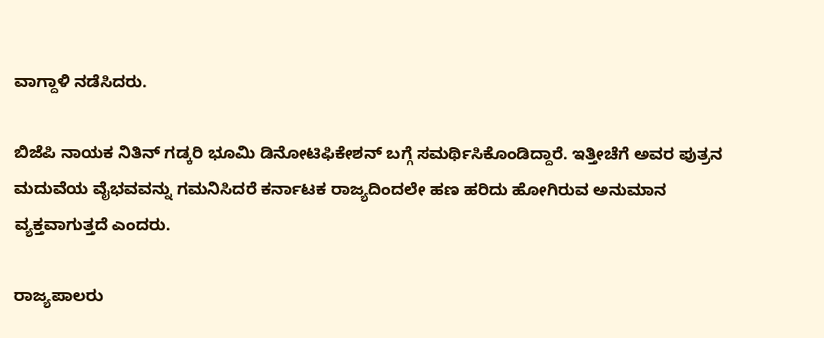ವಾಗ್ದಾಳಿ ನಡೆಸಿದರು.

ಬಿಜೆಪಿ ನಾಯಕ ನಿತಿನ್ ಗಡ್ಕರಿ ಭೂಮಿ ಡಿನೋಟಿಫಿಕೇಶನ್ ಬಗ್ಗೆ ಸಮರ್ಥಿಸಿಕೊಂಡಿದ್ದಾರೆ. ಇತ್ತೀಚೆಗೆ ಅವರ ಪುತ್ರನ ಮದುವೆಯ ವೈಭವವನ್ನು ಗಮನಿಸಿದರೆ ಕರ್ನಾಟಕ ರಾಜ್ಯದಿಂದಲೇ ಹಣ ಹರಿದು ಹೋಗಿರುವ ಅನುಮಾನ ವ್ಯಕ್ತವಾಗುತ್ತದೆ ಎಂದರು.

ರಾಜ್ಯಪಾಲರು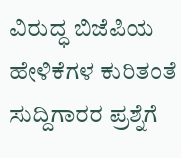ವಿರುದ್ಧ ಬಿಜೆಪಿಯ ಹೇಳಿಕೆಗಳ ಕುರಿತಂತೆ ಸುದ್ದಿಗಾರರ ಪ್ರಶ್ನೆಗೆ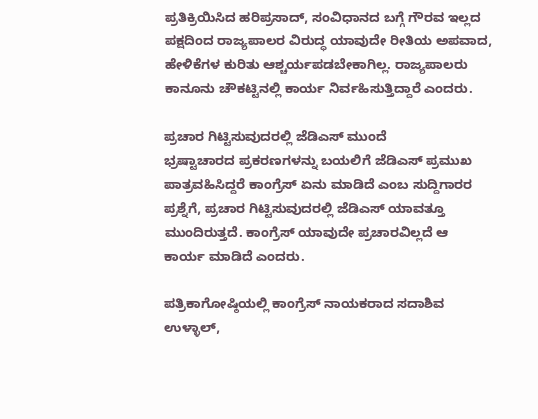ಪ್ರತಿಕ್ರಿಯಿಸಿದ ಹರಿಪ್ರಸಾದ್, ಸಂವಿಧಾನದ ಬಗ್ಗೆ ಗೌರವ ಇಲ್ಲದ ಪಕ್ಷದಿಂದ ರಾಜ್ಯಪಾಲರ ವಿರುದ್ಧ ಯಾವುದೇ ರೀತಿಯ ಅಪವಾದ, ಹೇಳಿಕೆಗಳ ಕುರಿತು ಆಶ್ಚರ್ಯಪಡಬೇಕಾಗಿಲ್ಲ. ರಾಜ್ಯಪಾಲರು ಕಾನೂನು ಚೌಕಟ್ಟಿನಲ್ಲಿ ಕಾರ್ಯ ನಿರ್ವಹಿಸುತ್ತಿದ್ದಾರೆ ಎಂದರು.

ಪ್ರಚಾರ ಗಿಟ್ಟಿಸುವುದರಲ್ಲಿ ಜೆಡಿಎಸ್ ಮುಂದೆ
ಭ್ರಷ್ಟಾಚಾರದ ಪ್ರಕರಣಗಳನ್ನು ಬಯಲಿಗೆ ಜೆಡಿಎಸ್ ಪ್ರಮುಖ ಪಾತ್ರವಹಿಸಿದ್ದರೆ ಕಾಂಗ್ರೆಸ್ ಏನು ಮಾಡಿದೆ ಎಂಬ ಸುದ್ದಿಗಾರರ ಪ್ರಶ್ನೆಗೆ, ಪ್ರಚಾರ ಗಿಟ್ಟಿಸುವುದರಲ್ಲಿ ಜೆಡಿಎಸ್ ಯಾವತ್ತೂ ಮುಂದಿರುತ್ತದೆ. ಕಾಂಗ್ರೆಸ್ ಯಾವುದೇ ಪ್ರಚಾರವಿಲ್ಲದೆ ಆ ಕಾರ್ಯ ಮಾಡಿದೆ ಎಂದರು.

ಪತ್ರಿಕಾಗೋಷ್ಠಿಯಲ್ಲಿ ಕಾಂಗ್ರೆಸ್ ನಾಯಕರಾದ ಸದಾಶಿವ ಉಳ್ಳಾಲ್,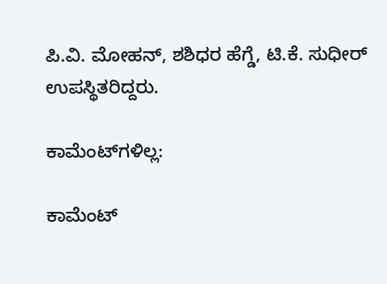ಪಿ.ವಿ. ಮೋಹನ್, ಶಶಿಧರ ಹೆಗ್ಡೆ, ಟಿ.ಕೆ. ಸುಧೀರ್ ಉಪಸ್ಥಿತರಿದ್ದರು.

ಕಾಮೆಂಟ್‌ಗಳಿಲ್ಲ:

ಕಾಮೆಂಟ್‌‌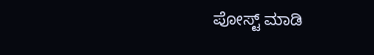ಪೋಸ್ಟ್‌ ಮಾಡಿ